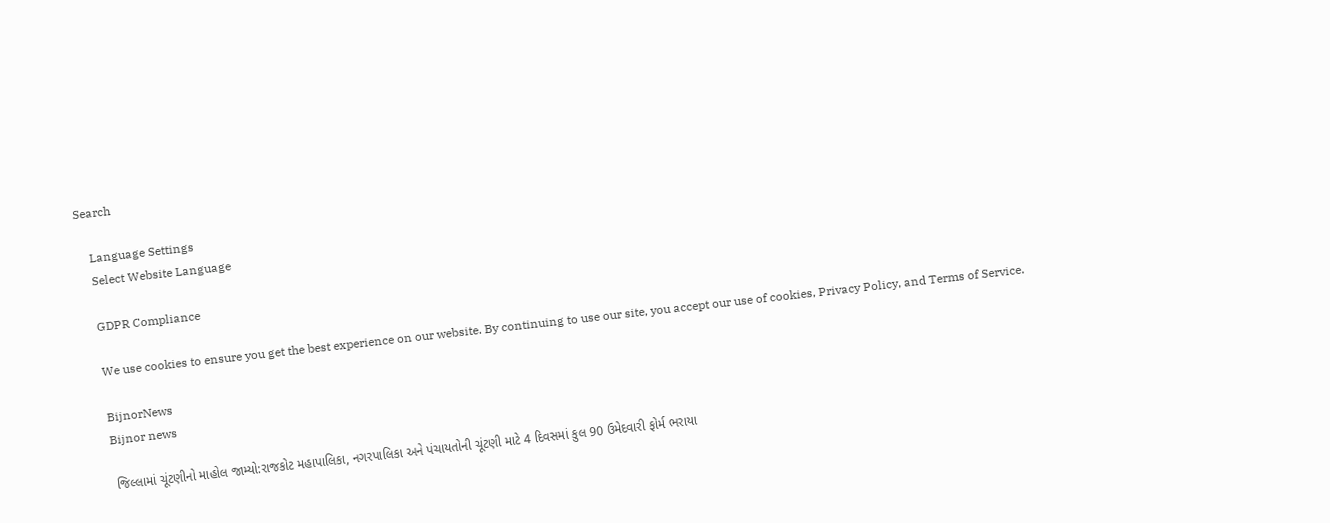Search

    Language Settings
    Select Website Language

    GDPR Compliance

    We use cookies to ensure you get the best experience on our website. By continuing to use our site, you accept our use of cookies, Privacy Policy, and Terms of Service.

    BijnorNews
    Bijnor news

    જિલ્લામાં ચૂંટણીનો માહોલ જામ્યો:રાજકોટ મહાપાલિકા, નગરપાલિકા અને પંચાયતોની ચૂંટણી માટે 4 દિવસમાં કુલ 90 ઉમેદવારી ફોર્મ ભરાયા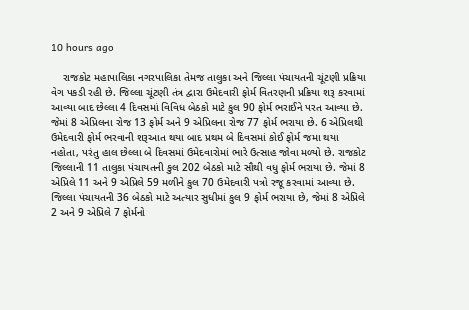10 hours ago

    રાજકોટ મહાપાલિકા નગરપાલિકા તેમજ તાલુકા અને જિલ્લા પંચાયતની ચૂંટણી પ્રક્રિયા વેગ પકડી રહી છે. જિલ્લા ચૂંટણી તંત્ર દ્વારા ઉમેદવારી ફોર્મ વિતરણની પ્રક્રિયા શરૂ કરવામાં આવ્યા બાદ છેલ્લા 4 દિવસમાં વિવિધ બેઠકો માટે કુલ 90 ફોર્મ ભરાઈને પરત આવ્યા છે. જેમાં 8 એપ્રિલના રોજ 13 ફોર્મ અને 9 એપ્રિલના રોજ 77 ફોર્મ ભરાયા છે. 6 એપ્રિલથી ઉમેદવારી ફોર્મ ભરવાની શરૂઆત થયા બાદ પ્રથમ બે દિવસમાં કોઈ ફોર્મ જમા થયા નહોતા, પરંતુ હાલ છેલ્લા બે દિવસમાં ઉમેદવારોમાં ભારે ઉત્સાહ જોવા મળ્યો છે. રાજકોટ જિલ્લાની 11 તાલુકા પંચાયતની કુલ 202 બેઠકો માટે સૌથી વધુ ફોર્મ ભરાયા છે. જેમાં 8 એપ્રિલે 11 અને 9 એપ્રિલે 59 મળીને કુલ 70 ઉમેદવારી પત્રો રજૂ કરવામાં આવ્યા છે. જિલ્લા પંચાયતની 36 બેઠકો માટે અત્યાર સુધીમાં કુલ 9 ફોર્મ ભરાયા છે, જેમાં 8 એપ્રિલે 2 અને 9 એપ્રિલે 7 ફોર્મનો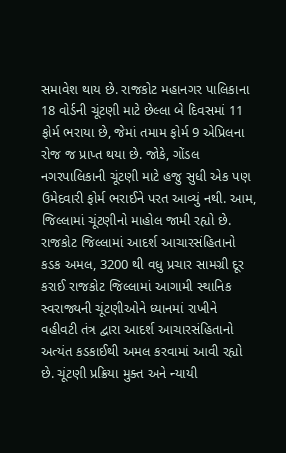સમાવેશ થાય છે. રાજકોટ મહાનગર પાલિકાના 18 વોર્ડની ચૂંટણી માટે છેલ્લા બે દિવસમાં 11 ફોર્મ ભરાયા છે, જેમાં તમામ ફોર્મ 9 એપ્રિલના રોજ જ પ્રાપ્ત થયા છે. જોકે, ગોંડલ નગરપાલિકાની ચૂંટણી માટે હજુ સુધી એક પણ ઉમેદવારી ફોર્મ ભરાઈને પરત આવ્યું નથી. આમ, જિલ્લામાં ચૂંટણીનો માહોલ જામી રહ્યો છે. રાજકોટ જિલ્લામાં આદર્શ આચારસંહિતાનો કડક અમલ, 3200 થી વધુ પ્રચાર સામગ્રી દૂર કરાઈ રાજકોટ જિલ્લામાં આગામી સ્થાનિક સ્વરાજ્યની ચૂંટણીઓને ધ્યાનમાં રાખીને વહીવટી તંત્ર દ્વારા આદર્શ આચારસંહિતાનો અત્યંત કડકાઈથી અમલ કરવામાં આવી રહ્યો છે. ચૂંટણી પ્રક્રિયા મુક્ત અને ન્યાયી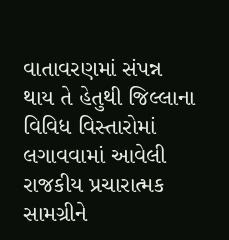વાતાવરણમાં સંપન્ન થાય તે હેતુથી જિલ્લાના વિવિધ વિસ્તારોમાં લગાવવામાં આવેલી રાજકીય પ્રચારાત્મક સામગ્રીને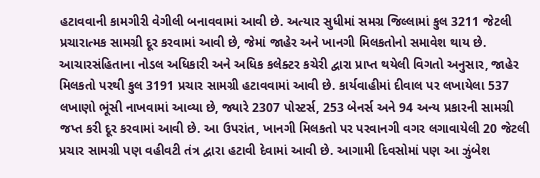હટાવવાની કામગીરી વેગીલી બનાવવામાં આવી છે. અત્યાર સુધીમાં સમગ્ર જિલ્લામાં કુલ 3211 જેટલી પ્રચારાત્મક સામગ્રી દૂર કરવામાં આવી છે, જેમાં જાહેર અને ખાનગી મિલકતોનો સમાવેશ થાય છે. આચારસંહિતાના નોડલ અધિકારી અને અધિક કલેક્ટર કચેરી દ્વારા પ્રાપ્ત થયેલી વિગતો અનુસાર, જાહેર મિલકતો પરથી કુલ 3191 પ્રચાર સામગ્રી હટાવવામાં આવી છે. કાર્યવાહીમાં દીવાલ પર લખાયેલા 537 લખાણો ભૂંસી નાખવામાં આવ્યા છે, જ્યારે 2307 પોસ્ટર્સ, 253 બેનર્સ અને 94 અન્ય પ્રકારની સામગ્રી જપ્ત કરી દૂર કરવામાં આવી છે. આ ઉપરાંત, ખાનગી મિલકતો પર પરવાનગી વગર લગાવાયેલી 20 જેટલી પ્રચાર સામગ્રી પણ વહીવટી તંત્ર દ્વારા હટાવી દેવામાં આવી છે. આગામી દિવસોમાં પણ આ ઝુંબેશ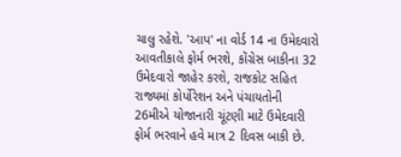ચાલુ રહેશે. 'આપ' ના વોર્ડ 14 ના ઉમેદવારો આવતીકાલે ફોર્મ ભરશે, કોંગ્રેસ બાકીના 32 ઉમેદવારો જાહેર કરશે, રાજકોટ સહિત રાજ્યમાં કોર્પોરેશન અને પંચાયતોની 26મીએ યોજાનારી ચૂંટણી માટે ઉમેદવારી ફોર્મ ભરવાને હવે માત્ર 2 દિવસ બાકી છે.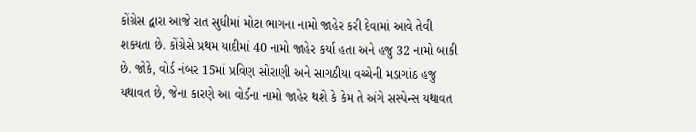કોંગ્રેસ દ્વારા આજે રાત સુધીમાં મોટા ભાગના નામો જાહેર કરી દેવામાં આવે તેવી શક્યતા છે. કોંગ્રેસે પ્રથમ યાદીમાં 40 નામો જાહેર કર્યા હતા અને હજુ 32 નામો બાકી છે. જોકે, વોર્ડ નંબર 15માં પ્રવિણ સોરાણી અને સાગઠીયા વચ્ચેની મડાગાંઠ હજુ યથાવત છે, જેના કારણે આ વોર્ડના નામો જાહેર થશે કે કેમ તે અંગે સસ્પેન્સ યથાવત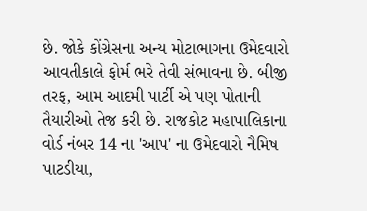છે. જોકે કોંગ્રેસના અન્ય મોટાભાગના ઉમેદવારો આવતીકાલે ફોર્મ ભરે તેવી સંભાવના છે. બીજી તરફ, આમ આદમી પાર્ટી એ પણ પોતાની તૈયારીઓ તેજ કરી છે. રાજકોટ મહાપાલિકાના વોર્ડ નંબર 14 ના 'આપ' ના ઉમેદવારો નૈમિષ પાટડીયા,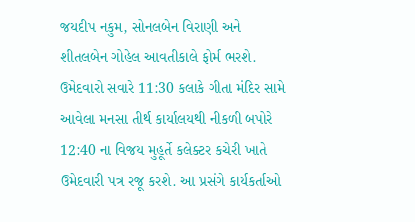જયદીપ નકુમ, સોનલબેન વિરાણી અને શીતલબેન ગોહેલ આવતીકાલે ફોર્મ ભરશે. ઉમેદવારો સવારે 11:30 કલાકે ગીતા મંદિર સામે આવેલા મનસા તીર્થ કાર્યાલયથી નીકળી બપોરે 12:40 ના વિજય મુહૂર્તે કલેક્ટર કચેરી ખાતે ઉમેદવારી પત્ર રજૂ કરશે. આ પ્રસંગે કાર્યકર્તાઓ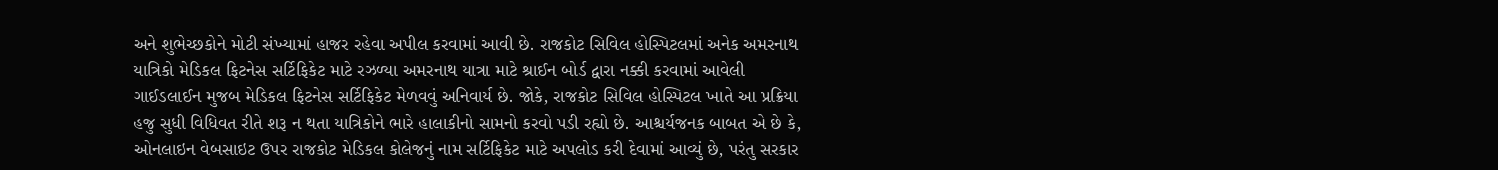અને શુભેચ્છકોને મોટી સંખ્યામાં હાજર રહેવા અપીલ કરવામાં આવી છે. રાજકોટ સિવિલ હોસ્પિટલમાં અનેક અમરનાથ યાત્રિકો મેડિકલ ફિટનેસ સર્ટિફિકેટ માટે રઝળ્યા અમરનાથ યાત્રા માટે શ્રાઈન બોર્ડ દ્વારા નક્કી કરવામાં આવેલી ગાઈડલાઈન મુજબ મેડિકલ ફિટનેસ સર્ટિફિકેટ મેળવવું અનિવાર્ય છે. જોકે, રાજકોટ સિવિલ હોસ્પિટલ ખાતે આ પ્રક્રિયા હજુ સુધી વિધિવત રીતે શરૂ ન થતા યાત્રિકોને ભારે હાલાકીનો સામનો કરવો પડી રહ્યો છે. આશ્ચર્યજનક બાબત એ છે કે, ઓનલાઇન વેબસાઇટ ઉપર રાજકોટ મેડિકલ કોલેજનું નામ સર્ટિફિકેટ માટે અપલોડ કરી દેવામાં આવ્યું છે, પરંતુ સરકાર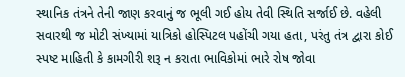સ્થાનિક તંત્રને તેની જાણ કરવાનું જ ભૂલી ગઈ હોય તેવી સ્થિતિ સર્જાઈ છે. વહેલી સવારથી જ મોટી સંખ્યામાં યાત્રિકો હોસ્પિટલ પહોંચી ગયા હતા, પરંતુ તંત્ર દ્વારા કોઈ સ્પષ્ટ માહિતી કે કામગીરી શરૂ ન કરાતા ભાવિકોમાં ભારે રોષ જોવા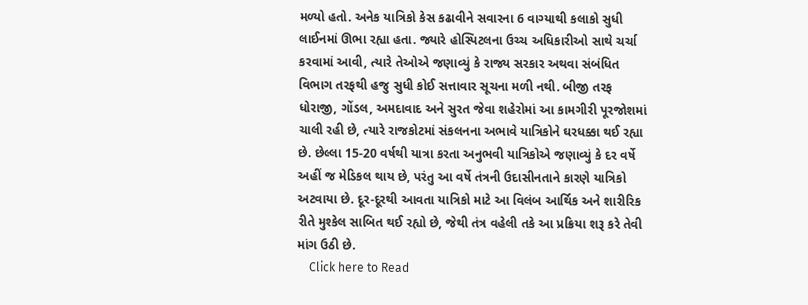મળ્યો હતો. અનેક યાત્રિકો કેસ કઢાવીને સવારના 6 વાગ્યાથી કલાકો સુધી લાઈનમાં ઊભા રહ્યા હતા. જ્યારે હોસ્પિટલના ઉચ્ચ અધિકારીઓ સાથે ચર્ચા કરવામાં આવી, ત્યારે તેઓએ જણાવ્યું કે રાજ્ય સરકાર અથવા સંબંધિત વિભાગ તરફથી હજુ સુધી કોઈ સત્તાવાર સૂચના મળી નથી. બીજી તરફ ધોરાજી, ગોંડલ, અમદાવાદ અને સુરત જેવા શહેરોમાં આ કામગીરી પૂરજોશમાં ચાલી રહી છે, ત્યારે રાજકોટમાં સંકલનના અભાવે યાત્રિકોને ઘરધક્કા થઈ રહ્યા છે. છેલ્લા 15-20 વર્ષથી યાત્રા કરતા અનુભવી યાત્રિકોએ જણાવ્યું કે દર વર્ષે અહીં જ મેડિકલ થાય છે, પરંતુ આ વર્ષે તંત્રની ઉદાસીનતાને કારણે યાત્રિકો અટવાયા છે. દૂર-દૂરથી આવતા યાત્રિકો માટે આ વિલંબ આર્થિક અને શારીરિક રીતે મુશ્કેલ સાબિત થઈ રહ્યો છે, જેથી તંત્ર વહેલી તકે આ પ્રક્રિયા શરૂ કરે તેવી માંગ ઉઠી છે.
    Click here to Read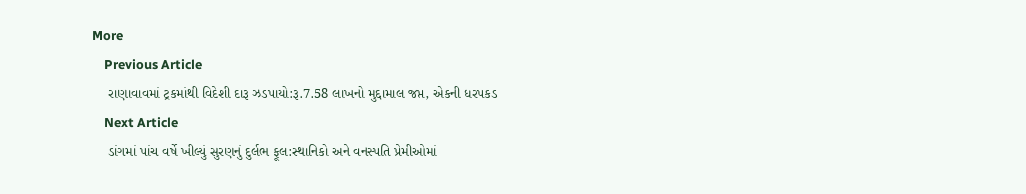More
    Previous Article
    રાણાવાવમાં ટ્રકમાંથી વિદેશી દારૂ ઝડપાયો:રૂ.7.58 લાખનો મુદ્દામાલ જપ્ત, એકની ધરપકડ
    Next Article
    ડાંગમાં પાંચ વર્ષે ખીલ્યું સુરણનું દુર્લભ ફૂલ:સ્થાનિકો અને વનસ્પતિ પ્રેમીઓમાં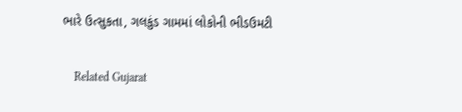ભારે ઉત્સુકતા, ગલકુંડ ગામમાં લોકોની ભીડઉમટી

    Related Gujarat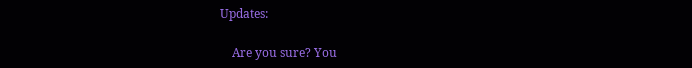Updates:

    Are you sure? You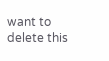want to delete this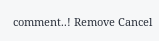comment..! Remove Cancel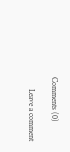Comments (0)

      Leave a comment